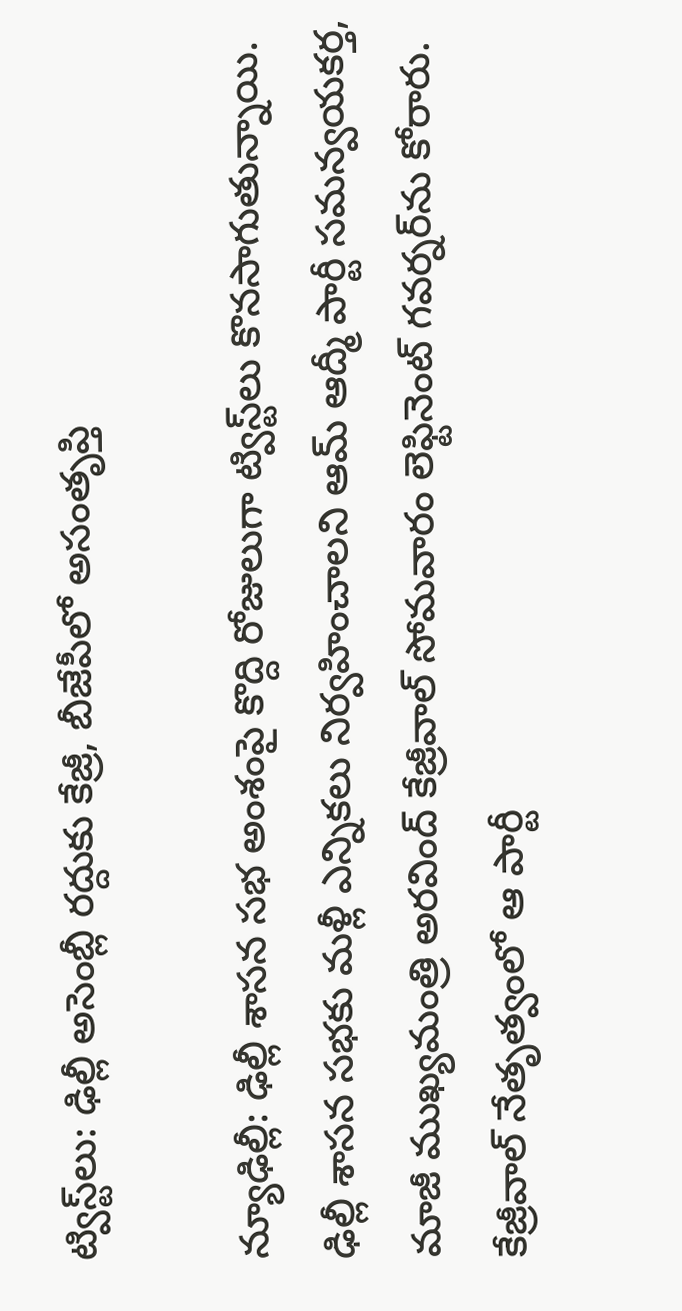ట్విస్ట్‌లు: ఢిల్లీ అసెంబ్లీ రద్దుకు కేజ్రీ, బీజేపీలో అసంతృప్తి

న్యూఢిల్లీ: ఢిల్లీ శాసన సభ అంశంపై కొద్ది రోజులుగా ట్విస్ట్‌లు కొనసాగుతున్నాయి. ఢిల్లీ శాసన సభకు మళ్లీ ఎన్నికలు నిర్వహించాలని ఆమ్ ఆద్మీ పార్టీ సమన్వయకర్త, మాజీ ముఖ్యమంత్రి అరవింద్ కేజ్రీవాల్ సోమవారం లెఫ్టినెంట్ గవర్నర్‌ను కోరారు. కేజ్రీవాల్ నేతృత్వంలో ఆ పార్టీ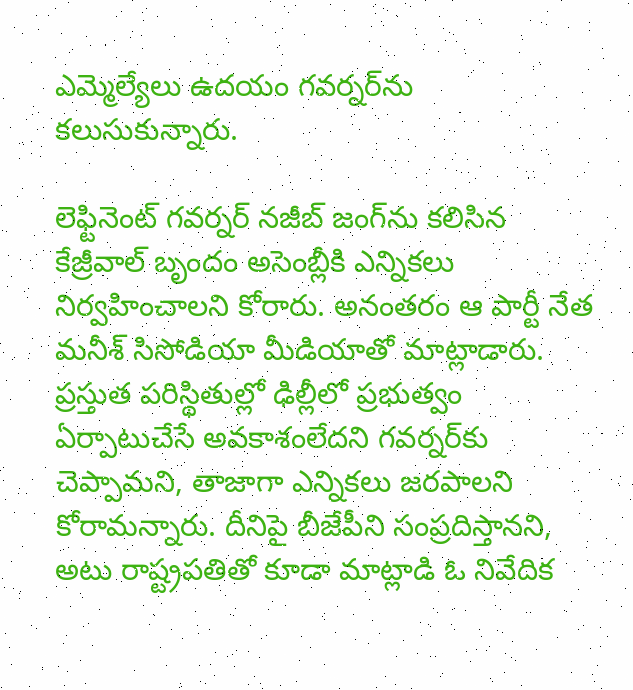ఎమ్మెల్యేలు ఉదయం గవర్నర్‌ను కలుసుకున్నారు.

లెఫ్టినెంట్ గవర్నర్‌ నజీబ్ జంగ్‌ను కలిసిన కేజ్రీవాల్ బృందం అసెంబ్లీకి ఎన్నికలు నిర్వహించాలని కోరారు. అనంతరం ఆ పార్టీ నేత మనీశ్ సిసోడియా మీడియాతో మాట్లాడారు. ప్రస్తుత పరిస్థితుల్లో ఢిల్లీలో ప్రభుత్వం ఏర్పాటుచేసే అవకాశంలేదని గవర్నర్‌కు చెప్పామని, తాజాగా ఎన్నికలు జరపాలని కోరామన్నారు. దీనిపై బీజేపీని సంప్రదిస్తానని, అటు రాష్ట్రపతితో కూడా మాట్లాడి ఓ నివేదిక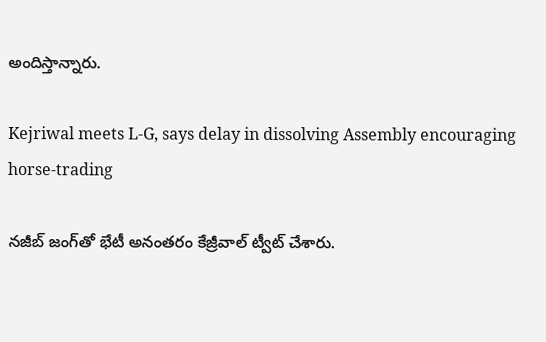అందిస్తాన్నారు.

Kejriwal meets L-G, says delay in dissolving Assembly encouraging horse-trading

నజీబ్ జంగ్‌తో భేటీ అనంతరం కేజ్రీవాల్ ట్వీట్ చేశారు.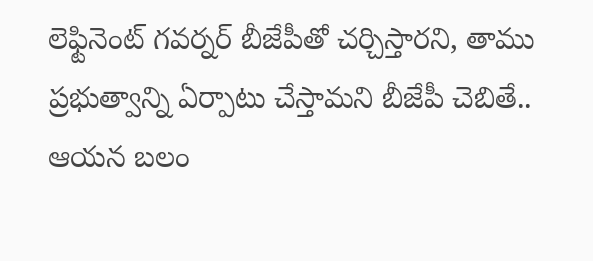లెఫ్టినెంట్ గవర్నర్ బీజేపీతో చర్చిస్తారని, తాము ప్రభుత్వాన్ని ఏర్పాటు చేస్తామని బీజేపీ చెబితే.. ఆయన బలం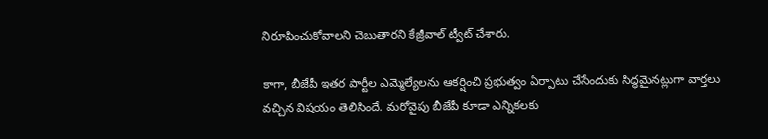నిరూపించుకోవాలని చెబుతారని కేజ్రీవాల్ ట్వీట్ చేశారు.

కాగా, బీజేపీ ఇతర పార్టీల ఎమ్మెల్యేలను ఆకర్షించి ప్రభుత్వం ఏర్పాటు చేసేందుకు సిద్ధమైనట్లుగా వార్తలు వచ్చిన విషయం తెలిసిందే. మరోవైపు బీజేపీ కూడా ఎన్నికలకు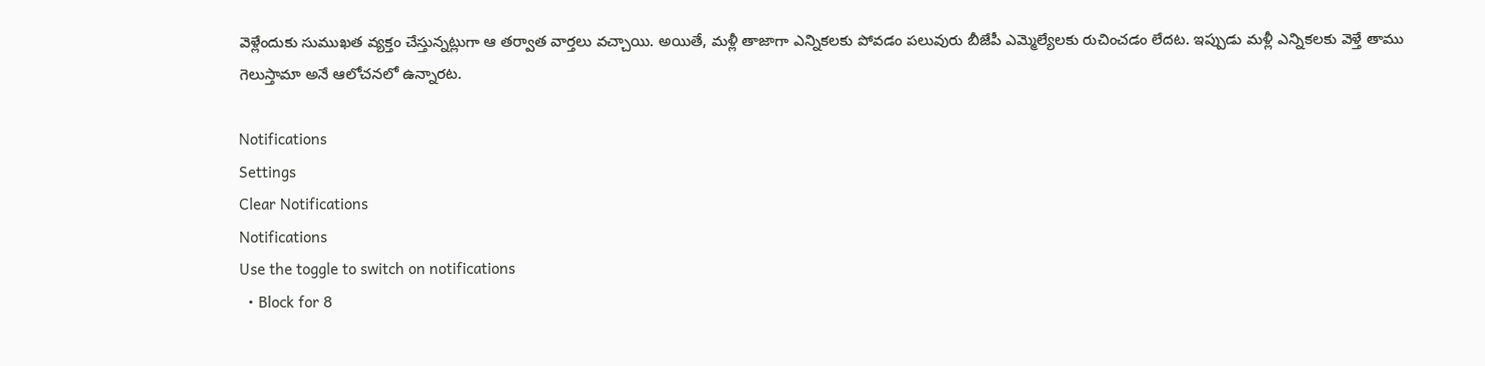వెళ్లేందుకు సుముఖత వ్యక్తం చేస్తున్నట్లుగా ఆ తర్వాత వార్తలు వచ్చాయి. అయితే, మళ్లీ తాజాగా ఎన్నికలకు పోవడం పలువురు బీజేపీ ఎమ్మెల్యేలకు రుచించడం లేదట. ఇప్పుడు మళ్లీ ఎన్నికలకు వెళ్తే తాము గెలుస్తామా అనే ఆలోచనలో ఉన్నారట.

Notifications
Settings
Clear Notifications
Notifications
Use the toggle to switch on notifications
  • Block for 8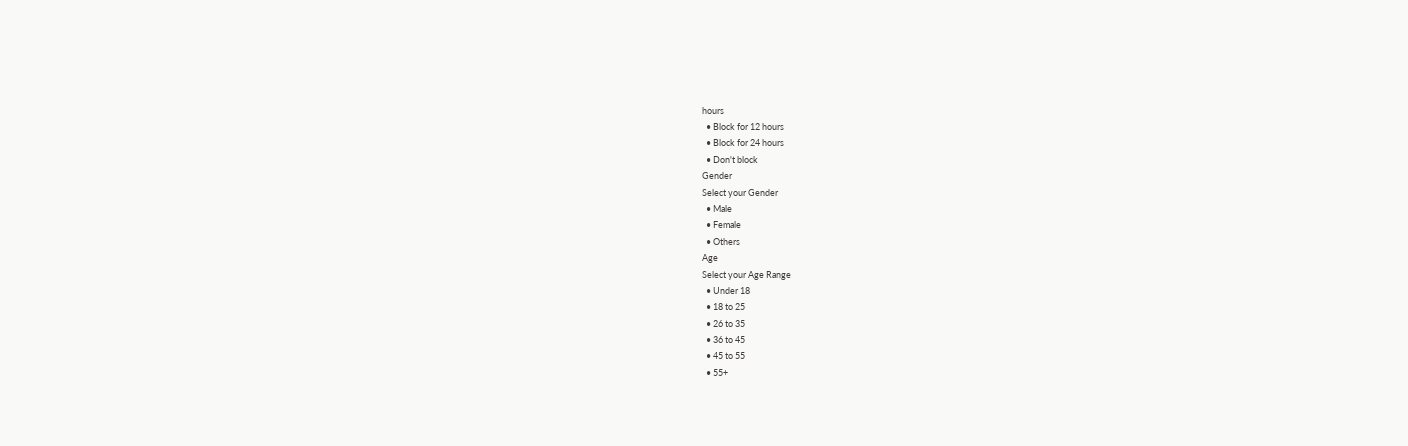hours
  • Block for 12 hours
  • Block for 24 hours
  • Don't block
Gender
Select your Gender
  • Male
  • Female
  • Others
Age
Select your Age Range
  • Under 18
  • 18 to 25
  • 26 to 35
  • 36 to 45
  • 45 to 55
  • 55+